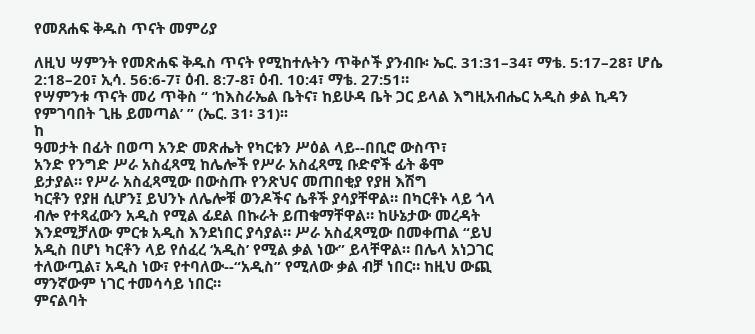የመጸሐፍ ቅዱስ ጥናት መምሪያ

ለዚህ ሣምንት የመጽሐፍ ቅዱስ ጥናት የሚከተሉትን ጥቅሶች ያንብቡ፡ ኤር. 31:31–34፣ ማቴ. 5:17–28፣ ሆሴ 2:18–20፣ ኢሳ. 56:6-7፣ ዕብ. 8:7-8፣ ዕብ. 10:4፣ ማቴ. 27:51።
የሣምንቱ ጥናት መሪ ጥቅስ “ ‘ከእስራኤል ቤትና፣ ከይሁዳ ቤት ጋር ይላል እግዚአብሔር አዲስ ቃል ኪዳን የምገባበት ጊዜ ይመጣል’ ” (ኤር. 31፡ 31)፡፡
ከ
ዓመታት በፊት በወጣ አንድ መጽሔት የካርቱን ሥዕል ላይ--በቢሮ ውስጥ፣
አንድ የንግድ ሥራ አስፈጻሚ ከሌሎች የሥራ አስፈጻሚ ቡድኖች ፊት ቆሞ
ይታያል። የሥራ አስፈጻሚው በውስጡ የንጽህና መጠበቂያ የያዘ እሽግ
ካርቶን የያዘ ሲሆን፤ ይህንኑ ለሌሎቹ ወንዶችና ሴቶች ያሳያቸዋል። በካርቶኑ ላይ ጎላ
ብሎ የተጻፈውን አዲስ የሚል ፊደል በኩራት ይጠቁማቸዋል። ከሁኔታው መረዳት
እንደሚቻለው ምርቱ አዲስ እንደነበር ያሳያል። ሥራ አስፈጻሚው በመቀጠል “ይህ
አዲስ በሆነ ካርቶን ላይ የሰፈረ ‘አዲስ’ የሚል ቃል ነው” ይላቸዋል። በሌላ አነጋገር
ተለውጧል፣ አዲስ ነው፣ የተባለው--“አዲስ” የሚለው ቃል ብቻ ነበር። ከዚህ ውጪ
ማንኛውም ነገር ተመሳሳይ ነበር።
ምናልባት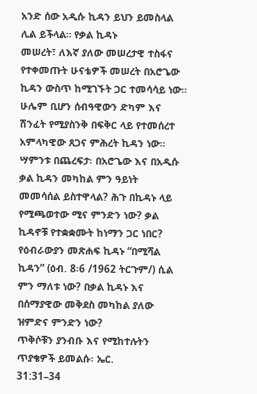አንድ ሰው አዲሱ ኪዳን ይህን ይመስላል ሊል ይችላል። የቃል ኪዳኑ
መሠረት፣ ለእኛ ያለው መሠረታዊ ተስፋና የተቀመጡት ሁናቴዎች መሠረት በአሮጌው
ኪዳን ውስጥ ከሚገኙት ጋር ተመሳሳይ ነው። ሁሌም ቢሆን ሰብዓዊውን ድካም እና
ሽንፈት የሚያስንቅ በፍቅር ላይ የተመሰረተ አምላካዊው ጸጋና ምሕረት ኪዳን ነው።
ሣምንቱ በጨረፍታ፡ በአሮጌው እና በአዲሱ ቃል ኪዳን መካከል ምን ዓይነት
መመሳሰል ይስተዋላል? ሕጉ በኪዳኑ ላይ የሚጫወተው ሚና ምንድን ነው? ቃል
ኪዳኖቹ የተቋቋሙት ከነማን ጋር ነበር? የዕብራውያን መጽሐፍ ኪዳኑ “በሚሻል
ኪዳን” (ዕብ. 8፡6 /1962 ትርጉም/) ሲል ምን ማለቱ ነው? በቃል ኪዳኑ እና
በሰማያዊው መቅደስ መካከል ያለው ዝምድና ምንድን ነው?
ጥቅሶቹን ያንብቡ እና የሚከተሉትን ጥያቄዎች ይመልሱ፡ ኤር.
31:31–34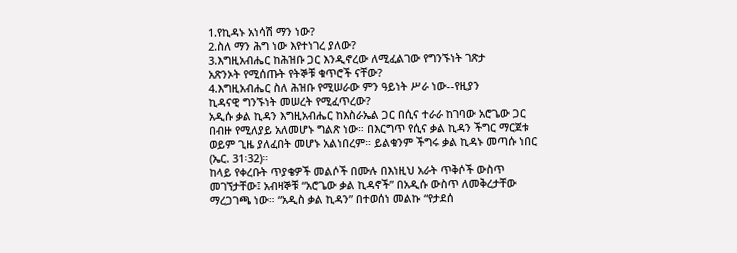1.የኪዳኑ አነሳሽ ማን ነው?
2.ስለ ማን ሕግ ነው እየተነገረ ያለው?
3.እግዚአብሔር ከሕዝቡ ጋር እንዲኖረው ለሚፈልገው የግንኙነት ገጽታ
አጽንኦት የሚሰጡት የትኞቹ ቁጥሮች ናቸው?
4.እግዚአብሔር ስለ ሕዝቡ የሚሠራው ምን ዓይነት ሥራ ነው--የዚያን
ኪዳናዊ ግንኙነት መሠረት የሚፈጥረው?
አዲሱ ቃል ኪዳን እግዚአብሔር ከእስራኤል ጋር በሲና ተራራ ከገባው አሮጌው ጋር
በብዙ የሚለያይ አለመሆኑ ግልጽ ነው። በእርግጥ የሲና ቃል ኪዳን ችግር ማርጀቱ
ወይም ጊዜ ያለፈበት መሆኑ አልነበረም። ይልቁንም ችግሩ ቃል ኪዳኑ መጣሱ ነበር
(ኤር. 31፡32)።
ከላይ የቀረቡት ጥያቄዎች መልሶች በሙሉ በእነዚህ አራት ጥቅሶች ውስጥ
መገኘታቸው፤ አብዛኞቹ “አሮጌው ቃል ኪዳኖች” በአዲሱ ውስጥ ለመቅረታቸው
ማረጋገጫ ነው። “አዲስ ቃል ኪዳን” በተወሰነ መልኩ “የታደሰ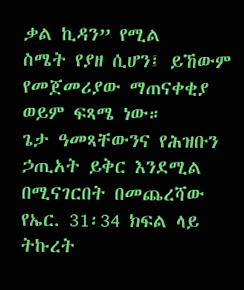ቃል ኪዳን” የሚል
ስሜት የያዘ ሲሆን፤ ይኸውም የመጀመሪያው ማጠናቀቂያ ወይም ፍጻሜ ነው።
ጌታ ዓመጻቸውንና የሕዝቡን ኃጢአት ይቅር እንደሚል በሚናገርበት በመጨረሻው
የኤር. 31፡34 ክፍል ላይ ትኩረት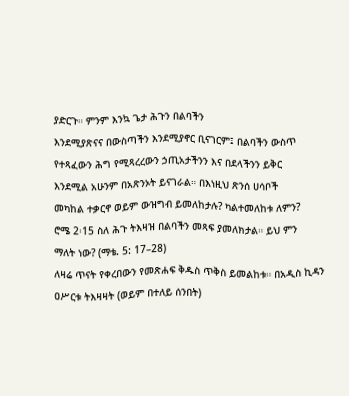ያድርጉ። ምንም እንኳ ጌታ ሕጉን በልባችን
እንደሚያጽናና በውስጣችን እንደሚያኖር ቢናገርም፤ በልባችን ውስጥ
የተጻፈውን ሕግ የሚጻረረውን ኃጢአታችንን እና በደላችንን ይቅር
እንደሚል አሁንም በአጽንኦት ይናገራል። በእነዚህ ጽንሰ ሀሳቦች
መካከል ተቃርኖ ወይም ውዝግብ ይመለከታሉ? ካልተመለከቱ ለምን?
ሮሜ 2፡15 ስለ ሕጉ ትእዛዝ በልባችን መጻፍ ያመለክታል። ይህ ምን
ማለት ነው? (ማቴ. 5: 17–28)
ለዛሬ ጥናት የቀረበውን የመጽሐፍ ቅዱስ ጥቅስ ይመልከቱ። በአዲስ ኪዳን ዐሥርቱ ትእዛዛት (ወይም በተለይ ሰንበት)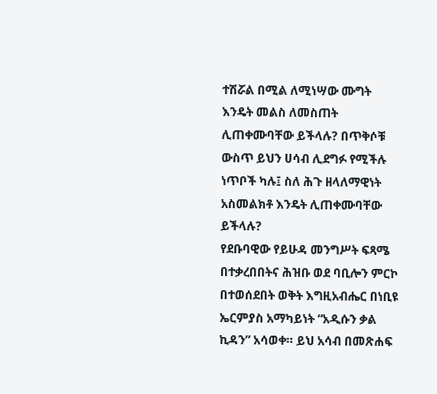ተሽሯል በሚል ለሚነሣው ሙግት እንዴት መልስ ለመስጠት ሊጠቀሙባቸው ይችላሉ? በጥቅሶቹ ውስጥ ይህን ሀሳብ ሊደግፉ የሚችሉ ነጥቦች ካሉ፤ ስለ ሕጉ ዘላለማዊነት አስመልክቶ እንዴት ሊጠቀሙባቸው ይችላሉ?
የደቡባዊው የይሁዳ መንግሥት ፍጻሜ በተቃረበበትና ሕዝቡ ወደ ባቢሎን ምርኮ
በተወሰደበት ወቅት እግዚአብሔር በነቢዩ ኤርምያስ አማካይነት “አዲሱን ቃል
ኪዳን” አሳወቀ። ይህ አሳብ በመጽሐፍ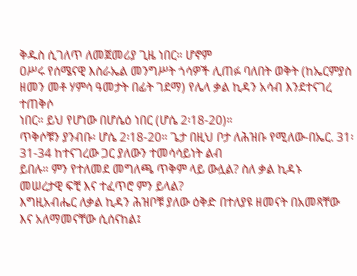ቅዱስ ሲገለጥ ለመጀመሪያ ጊዜ ነበር። ሆኖም
ዐሥሩ የሰሜናዊ እስራኤል መንግሥት ጎሳዎች ሊጠፉ ባለበት ወቅት (ከኤርምያስ
ዘመን መቶ ሃምሳ ዓመታት በፊት ገደማ) የሌላ ቃል ኪዳን አሳብ እንደተናገረ ተጠቅሶ
ነበር። ይህ የሆነው በሆሴዕ ነበር (ሆሴ 2፡18-20)።
ጥቅሶቹን ያንብቡ፡ ሆሴ 2፡18-20። ጌታ በዚህ ቦታ ለሕዝቡ የሚለው-በኤር. 31፡31-34 ከተናገረው ጋር ያለውን ተመሳሳይነት ልብ
ይበሉ። ምን የተለመደ መግለጫ ጥቅም ላይ ውሏል? ስለ ቃል ኪዳኑ
መሠረታዊ ፍቺ እና ተፈጥሮ ምን ይላል?
እግዚአብሔር ለቃል ኪዳን ሕዝቦቹ ያለው ዕቅድ በተለያዩ ዘመናት በአመጻቸው
እና አለማመናቸው ሲሰናከል፤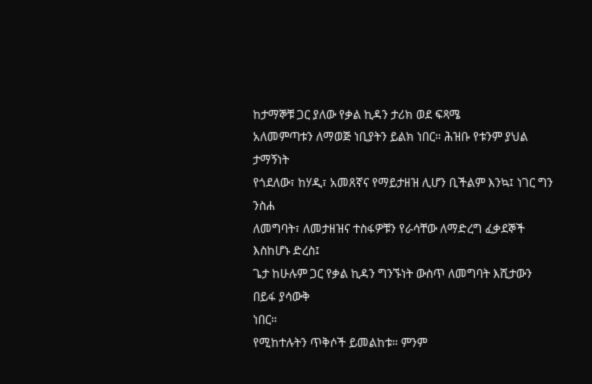ከታማኞቹ ጋር ያለው የቃል ኪዳን ታሪክ ወደ ፍጻሜ
አለመምጣቱን ለማወጅ ነቢያትን ይልክ ነበር። ሕዝቡ የቱንም ያህል ታማኝነት
የጎደለው፣ ከሃዲ፣ አመጸኛና የማይታዘዝ ሊሆን ቢችልም እንኳ፤ ነገር ግን ንስሐ
ለመግባት፣ ለመታዘዝና ተስፋዎቹን የራሳቸው ለማድረግ ፈቃደኞች እስከሆኑ ድረስ፤
ጌታ ከሁሉም ጋር የቃል ኪዳን ግንኙነት ውስጥ ለመግባት እሺታውን በይፋ ያሳውቅ
ነበር።
የሚከተሉትን ጥቅሶች ይመልከቱ። ምንም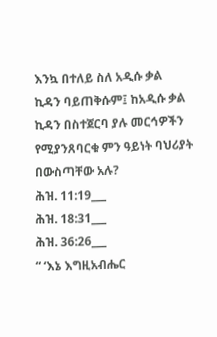እንኳ በተለይ ስለ አዲሱ ቃል
ኪዳን ባይጠቅሱም፤ ከአዲሱ ቃል ኪዳን በስተጀርባ ያሉ መርኅዎችን
የሚያንጸባርቁ ምን ዓይነት ባህሪያት በውስጣቸው አሉ?
ሕዝ. 11:19___
ሕዝ. 18:31___
ሕዝ. 36:26___
“ ‘እኔ እግዚአብሔር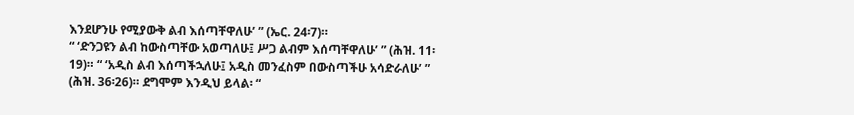እንደሆንሁ የሚያውቅ ልብ እሰጣቸዋለሁ’ ” (ኤር. 24፡7)።
“ ‘ድንጋዩን ልብ ከውስጣቸው አወጣለሁ፤ ሥጋ ልብም እሰጣቸዋለሁ’ ” (ሕዝ. 11፡
19)። “ ‘አዲስ ልብ እሰጣችኋለሁ፤ አዲስ መንፈስም በውስጣችሁ አሳድራለሁ’ ”
(ሕዝ. 36፡26)። ደግሞም እንዲህ ይላል፡ “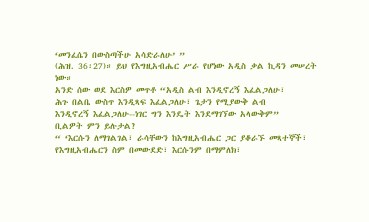‘መንፈሴን በውስጣችሁ አሳድራለሁ’ ”
(ሕዝ. 36፡27)። ይህ የእግዚአብሔር ሥራ የሆነው አዲስ ቃል ኪዳን መሠረት ነው።
አንድ ሰው ወደ እርስዎ መጥቶ “አዲስ ልብ እንዲኖረኝ እፈልጋለሁ፣
ሕጉ በልቤ ውስጥ እንዲጻፍ እፈልጋለሁ፣ ጌታን የሚያውቅ ልብ
እንዲኖረኝ እፈልጋለሁ--ነገር ግን እንዴት እንደማገኘው አላውቅም”
ቢልዎት ምን ይሉታል?
“ ‘እርሱን ለማገልገል፣ ራሳቸውን ከእግዚአብሔር ጋር ያቆራኙ መጻተኞች፣
የእግዚአብሔርን ስም በመውደድ፣ እርሱንም በማምለክ፣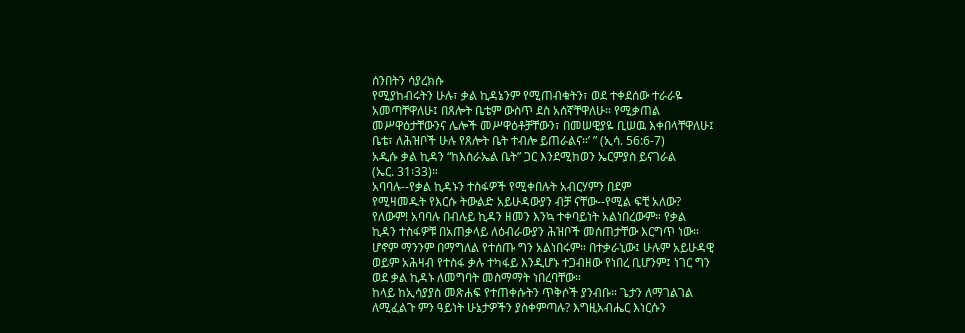ሰንበትን ሳያረክሱ
የሚያከብሩትን ሁሉ፣ ቃል ኪዳኔንም የሚጠብቁትን፣ ወደ ተቀደሰው ተራራዬ
አመጣቸዋለሁ፤ በጸሎት ቤቴም ውስጥ ደስ አሰኛቸዋለሁ። የሚቃጠል
መሥዋዕታቸውንና ሌሎች መሥዋዕቶቻቸውን፣ በመሠዊያዬ ቢሠዉ እቀበላቸዋለሁ፤
ቤቴ፣ ለሕዝቦች ሁሉ የጸሎት ቤት ተብሎ ይጠራልና።’ ” (ኢሳ. 56:6-7)
አዲሱ ቃል ኪዳን “ከእስራኤል ቤት” ጋር እንደሚከወን ኤርምያስ ይናገራል
(ኤር. 31፡33)።
አባባሉ--የቃል ኪዳኑን ተስፋዎች የሚቀበሉት አብርሃምን በደም
የሚዛመዱት የእርሱ ትውልድ አይሁዳውያን ብቻ ናቸው--የሚል ፍቺ አለው?
የለውም! አባባሉ በብሉይ ኪዳን ዘመን እንኳ ተቀባይነት አልነበረውም። የቃል
ኪዳን ተስፋዎቹ በአጠቃላይ ለዕብራውያን ሕዝቦች መሰጠታቸው እርግጥ ነው።
ሆኖም ማንንም በማግለል የተሰጡ ግን አልነበሩም። በተቃራኒው፤ ሁሉም አይሁዳዊ
ወይም አሕዛብ የተስፋ ቃሉ ተካፋይ እንዲሆኑ ተጋብዘው የነበረ ቢሆንም፤ ነገር ግን
ወደ ቃል ኪዳኑ ለመግባት መስማማት ነበረባቸው።
ከላይ ከኢሳያያስ መጽሐፍ የተጠቀሱትን ጥቅሶች ያንብቡ። ጌታን ለማገልገል
ለሚፈልጉ ምን ዓይነት ሁኔታዎችን ያስቀምጣሉ? እግዚአብሔር እነርሱን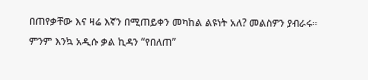በጠየቃቸው እና ዛሬ እኛን በሚጠይቀን መካከል ልዩነት አለ? መልስዎን ያብራሩ።
ምንም እንኳ አዲሱ ቃል ኪዳን “የበለጠ”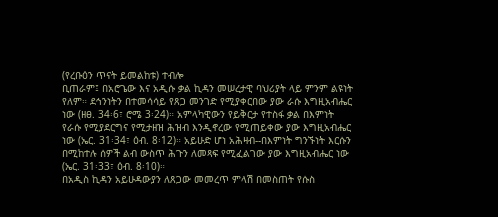(የረቡዕን ጥናት ይመልከቱ) ተብሎ
ቢጠራም፤ በአሮጌው እና አዲሱ ቃል ኪዳን መሠረታዊ ባህሪያት ላይ ምንም ልዩነት
የለም። ደኅንነትን በተመሳሳይ የጸጋ መንገድ የሚያቀርበው ያው ራሱ እግዚአብሔር
ነው (ዘፀ. 34፡6፣ ሮሜ 3፡24)። አምላካዊውን የይቅርታ የተስፋ ቃል በእምነት
የራሱ የሚያደርግና የሚታዘዝ ሕዝብ እንዲኖረው የሚጠይቀው ያው እግዚአብሔር
ነው (ኤር. 31፡34፣ ዕብ. 8፡12)። አይሁድ ሆነ አሕዛብ--በእምነት ግንኙነት እርሱን
በሚከተሉ ሰዎች ልብ ውስጥ ሕጉን ለመጻፍ የሚፈልገው ያው እግዚአብሔር ነው
(ኤር. 31፡33፣ ዕብ. 8፡10)።
በአዲስ ኪዳን አይሁዳውያን ለጸጋው መመረጥ ምላሽ በመስጠት የሱስ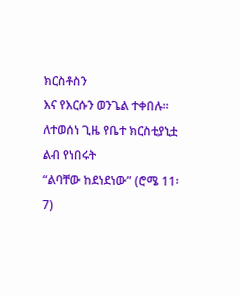ክርስቶስን
እና የእርሱን ወንጌል ተቀበሉ። ለተወሰነ ጊዜ የቤተ ክርስቲያኒቷ ልብ የነበሩት
“ልባቸው ከደነደነው” (ሮሜ 11፡7)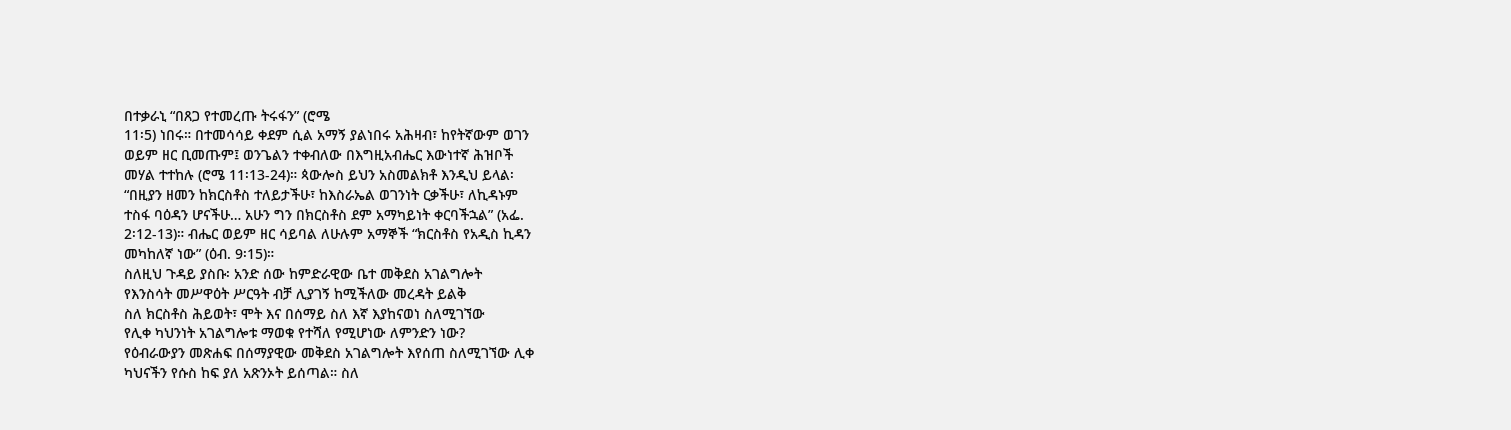በተቃራኒ “በጸጋ የተመረጡ ትሩፋን” (ሮሜ
11፡5) ነበሩ። በተመሳሳይ ቀደም ሲል አማኝ ያልነበሩ አሕዛብ፣ ከየትኛውም ወገን
ወይም ዘር ቢመጡም፤ ወንጌልን ተቀብለው በእግዚአብሔር እውነተኛ ሕዝቦች
መሃል ተተከሉ (ሮሜ 11፡13-24)። ጳውሎስ ይህን አስመልክቶ እንዲህ ይላል፡
“በዚያን ዘመን ከክርስቶስ ተለይታችሁ፣ ከእስራኤል ወገንነት ርቃችሁ፣ ለኪዳኑም
ተስፋ ባዕዳን ሆናችሁ… አሁን ግን በክርስቶስ ደም አማካይነት ቀርባችኋል” (አፌ.
2፡12-13)። ብሔር ወይም ዘር ሳይባል ለሁሉም አማኞች “ክርስቶስ የአዲስ ኪዳን
መካከለኛ ነው” (ዕብ. 9፡15)።
ስለዚህ ጉዳይ ያስቡ፡ አንድ ሰው ከምድራዊው ቤተ መቅደስ አገልግሎት
የእንስሳት መሥዋዕት ሥርዓት ብቻ ሊያገኝ ከሚችለው መረዳት ይልቅ
ስለ ክርስቶስ ሕይወት፣ ሞት እና በሰማይ ስለ እኛ እያከናወነ ስለሚገኘው
የሊቀ ካህንነት አገልግሎቱ ማወቁ የተሻለ የሚሆነው ለምንድን ነው?
የዕብራውያን መጽሐፍ በሰማያዊው መቅደስ አገልግሎት እየሰጠ ስለሚገኘው ሊቀ
ካህናችን የሱስ ከፍ ያለ አጽንኦት ይሰጣል። ስለ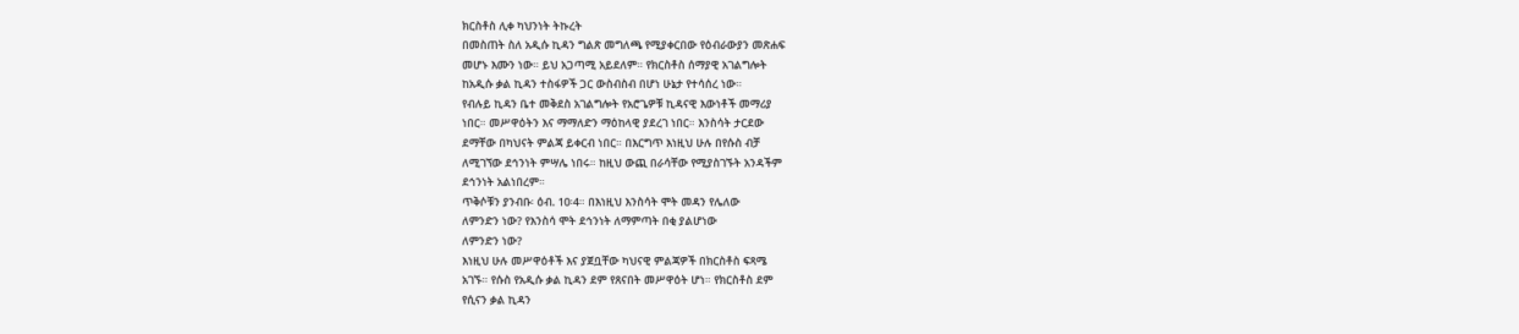ክርስቶስ ሊቀ ካህንነት ትኩረት
በመስጠት ስለ አዲሱ ኪዳን ግልጽ መግለጫ የሚያቀርበው የዕብራውያን መጽሐፍ
መሆኑ እሙን ነው። ይህ አጋጣሚ አይደለም። የክርስቶስ ሰማያዊ አገልግሎት
ከአዲሱ ቃል ኪዳን ተስፋዎች ጋር ውስብስብ በሆነ ሁኔታ የተሳሰረ ነው።
የብሉይ ኪዳን ቤተ መቅደስ አገልግሎት የአሮጌዎቹ ኪዳናዊ እውነቶች መማሪያ
ነበር። መሥዋዕትን እና ማማለድን ማዕከላዊ ያደረገ ነበር። እንስሳት ታርደው
ደማቸው በካህናት ምልጃ ይቀርብ ነበር። በእርግጥ እነዚህ ሁሉ በየሱስ ብቻ
ለሚገኘው ደኅንነት ምሣሌ ነበሩ። ከዚህ ውጪ በራሳቸው የሚያስገኙት አንዳችም
ደኅንነት አልነበረም።
ጥቅሶቹን ያንብቡ፡ ዕብ. 10፡4። በእነዚህ እንስሳት ሞት መዳን የሌለው
ለምንድን ነው? የእንስሳ ሞት ደኅንነት ለማምጣት በቂ ያልሆነው
ለምንድን ነው?
እነዚህ ሁሉ መሥዋዕቶች እና ያጀቧቸው ካህናዊ ምልጃዎች በክርስቶስ ፍጻሜ
አገኙ። የሱስ የአዲሱ ቃል ኪዳን ደም የጸናበት መሥዋዕት ሆነ። የክርስቶስ ደም
የሲናን ቃል ኪዳን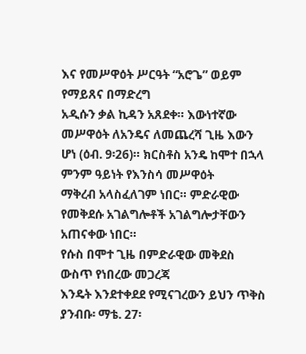እና የመሥዋዕት ሥርዓት “አሮጌ” ወይም የማይጸና በማድረግ
አዲሱን ቃል ኪዳን አጸደቀ። እውነተኛው መሥዋዕት ለአንዴና ለመጨረሻ ጊዜ እውን
ሆነ (ዕብ. 9፡26)። ክርስቶስ አንዴ ከሞተ በኋላ ምንም ዓይነት የእንስሳ መሥዋዕት
ማቅረብ አላስፈለገም ነበር። ምድራዊው የመቅደሱ አገልግሎቶች አገልግሎታቸውን
አጠናቀው ነበር።
የሱስ በሞተ ጊዜ በምድራዊው መቅደስ ውስጥ የነበረው መጋረጃ
እንዴት እንደተቀደደ የሚናገረውን ይህን ጥቅስ ያንብቡ፡ ማቴ. 27፡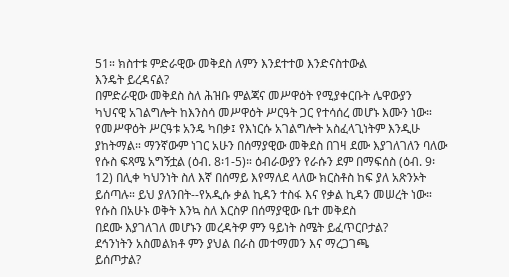51። ክስተቱ ምድራዊው መቅደስ ለምን እንደተተወ እንድናስተውል
እንዴት ይረዳናል?
በምድራዊው መቅደስ ስለ ሕዝቡ ምልጃና መሥዋዕት የሚያቀርቡት ሌዋውያን
ካህናዊ አገልግሎት ከእንስሳ መሥዋዕት ሥርዓት ጋር የተሳሰረ መሆኑ እሙን ነው።
የመሥዋዕት ሥርዓቱ አንዴ ካበቃ፤ የእነርሱ አገልግሎት አስፈላጊነትም እንዲሁ
ያከትማል። ማንኛውም ነገር አሁን በሰማያዊው መቅደስ በገዛ ደሙ እያገለገለን ባለው
የሱስ ፍጻሜ አግኝቷል (ዕብ. 8፡1-5)። ዕብራውያን የራሱን ደም በማፍሰስ (ዕብ. 9፡
12) በሊቀ ካህንነት ስለ እኛ በሰማይ እየማለደ ላለው ክርስቶስ ከፍ ያለ አጽንኦት
ይሰጣሉ። ይህ ያለንበት--የአዲሱ ቃል ኪዳን ተስፋ እና የቃል ኪዳን መሠረት ነው።
የሱስ በአሁኑ ወቅት እንኳ ስለ እርስዎ በሰማያዊው ቤተ መቅደስ
በደሙ እያገለገለ መሆኑን መረዳትዎ ምን ዓይነት ስሜት ይፈጥርቦታል?
ደኅንነትን አስመልክቶ ምን ያህል በራስ መተማመን እና ማረጋገጫ
ይሰጦታል?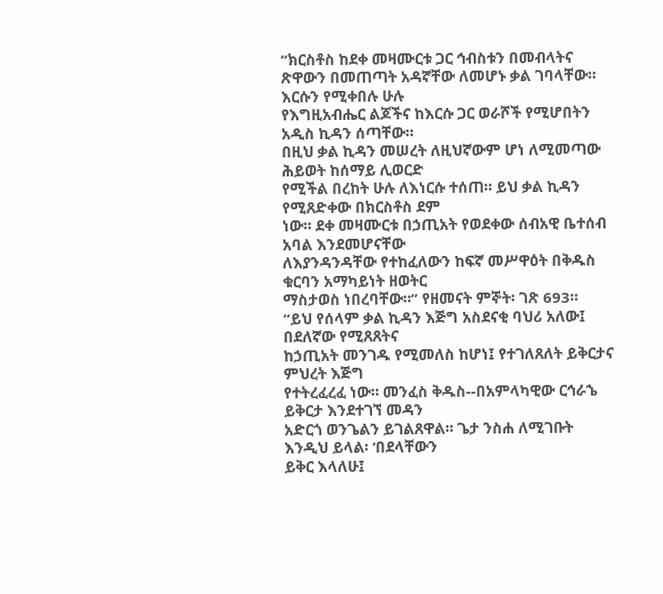“ክርስቶስ ከደቀ መዛሙርቱ ጋር ኅብስቱን በመብላትና
ጽዋውን በመጠጣት አዳኛቸው ለመሆኑ ቃል ገባላቸው። እርሱን የሚቀበሉ ሁሉ
የእግዚአብሔር ልጆችና ከእርሱ ጋር ወራሾች የሚሆበትን አዲስ ኪዳን ሰጣቸው።
በዚህ ቃል ኪዳን መሠረት ለዚህኛውም ሆነ ለሚመጣው ሕይወት ከሰማይ ሊወርድ
የሚችል በረከት ሁሉ ለእነርሱ ተሰጠ። ይህ ቃል ኪዳን የሚጸድቀው በክርስቶስ ደም
ነው። ደቀ መዛሙርቱ በኃጢአት የወደቀው ሰብአዊ ቤተሰብ አባል እንደመሆናቸው
ለእያንዳንዳቸው የተከፈለውን ከፍኛ መሥዋዕት በቅዱስ ቁርባን አማካይነት ዘወትር
ማስታወስ ነበረባቸው።” የዘመናት ምኞት፡ ገጽ 693።
“ይህ የሰላም ቃል ኪዳን እጅግ አስደናቂ ባህሪ አለው፤ በደለኛው የሚጸጸትና
ከኃጢአት መንገዱ የሚመለስ ከሆነ፤ የተገለጸለት ይቅርታና ምህረት እጅግ
የተትረፈረፈ ነው። መንፈስ ቅዱስ--በአምላካዊው ርኅራኄ ይቅርታ እንደተገኘ መዳን
አድርጎ ወንጌልን ይገልጸዋል። ጌታ ንስሐ ለሚገቡት እንዲህ ይላል፡ ‘በደላቸውን
ይቅር እላለሁ፤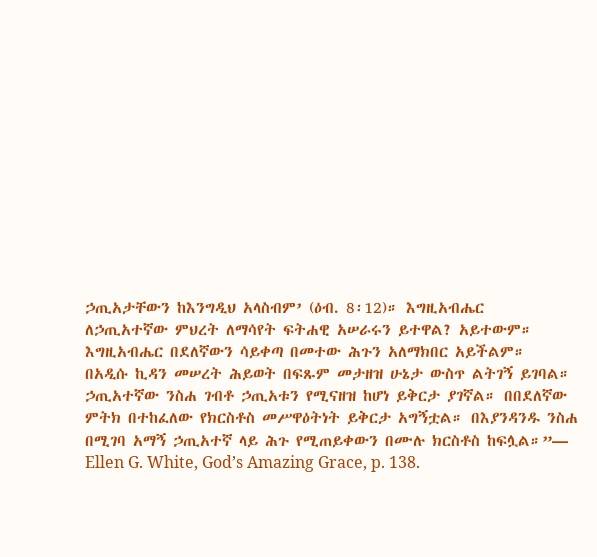ኃጢአታቸውን ከእንግዲህ አላስብም’ (ዕብ. 8፡12)። እግዚአብሔር
ለኃጢአተኛው ምህረት ለማሳየት ፍትሐዊ አሠራሩን ይተዋል? አይተውም።
እግዚአብሔር በደለኛውን ሳይቀጣ በመተው ሕጉን አለማክበር አይችልም።
በአዲሱ ኪዳን መሠረት ሕይወት በፍጹም መታዘዝ ሁኔታ ውስጥ ልትገኝ ይገባል።
ኃጢአተኛው ንስሐ ገብቶ ኃጢአቱን የሚናዘዝ ከሆነ ይቅርታ ያገኛል። በበደለኛው
ምትክ በተከፈለው የክርስቶስ መሥዋዕትነት ይቅርታ አግኝቷል። በእያንዳንዱ ንስሐ
በሚገባ አማኝ ኃጢአተኛ ላይ ሕጉ የሚጠይቀውን በሙሉ ክርስቶስ ከፍሏል።”—
Ellen G. White, God’s Amazing Grace, p. 138.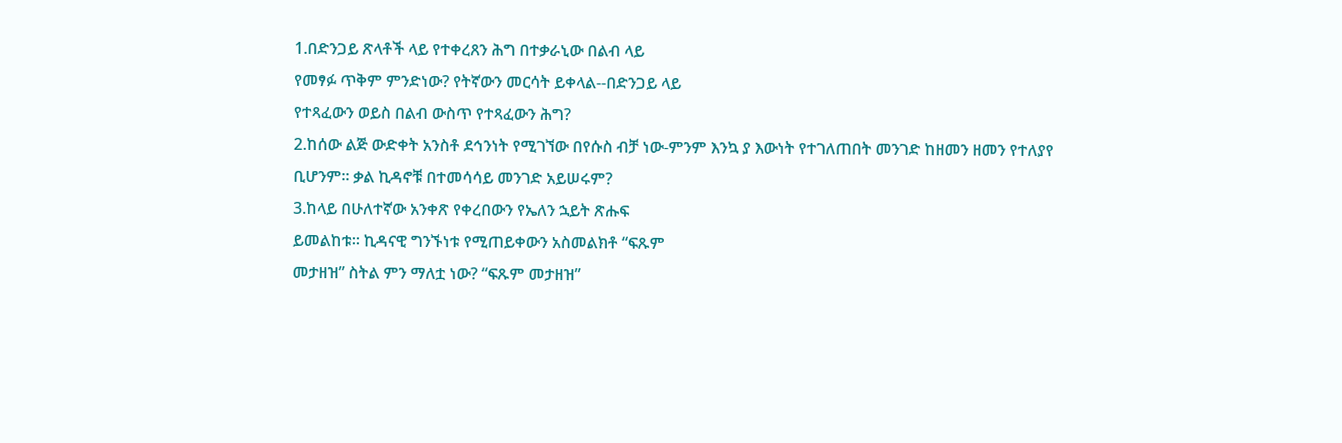1.በድንጋይ ጽላቶች ላይ የተቀረጸን ሕግ በተቃራኒው በልብ ላይ
የመፃፉ ጥቅም ምንድነው? የትኛውን መርሳት ይቀላል--በድንጋይ ላይ
የተጻፈውን ወይስ በልብ ውስጥ የተጻፈውን ሕግ?
2.ከሰው ልጅ ውድቀት አንስቶ ደኅንነት የሚገኘው በየሱስ ብቻ ነው-ምንም እንኳ ያ እውነት የተገለጠበት መንገድ ከዘመን ዘመን የተለያየ
ቢሆንም። ቃል ኪዳኖቹ በተመሳሳይ መንገድ አይሠሩም?
3.ከላይ በሁለተኛው አንቀጽ የቀረበውን የኤለን ኋይት ጽሑፍ
ይመልከቱ። ኪዳናዊ ግንኙነቱ የሚጠይቀውን አስመልክቶ “ፍጹም
መታዘዝ” ስትል ምን ማለቷ ነው? “ፍጹም መታዘዝ”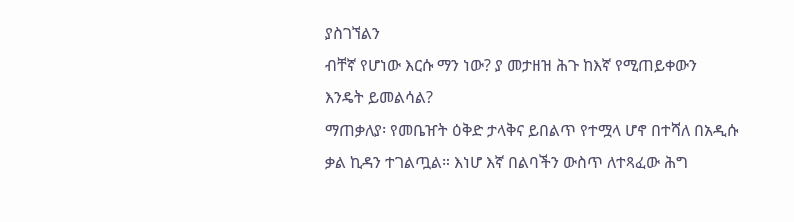ያስገኘልን
ብቸኛ የሆነው እርሱ ማን ነው? ያ መታዘዝ ሕጉ ከእኛ የሚጠይቀውን
እንዴት ይመልሳል?
ማጠቃለያ፡ የመቤዠት ዕቅድ ታላቅና ይበልጥ የተሟላ ሆኖ በተሻለ በአዲሱ
ቃል ኪዳን ተገልጧል። እነሆ እኛ በልባችን ውስጥ ለተጻፈው ሕግ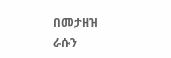በመታዘዝ
ራሱን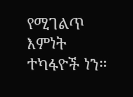የሚገልጥ እምነት ተካፋዮች ነን።